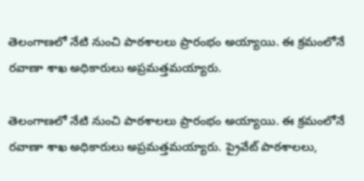తెలంగాణలో నేటి నుంచి పాఠశాలలు ప్రారంభం అయ్యాయి. ఈ క్రమంలోనే రవాణా శాఖ అధికారులు అప్రమత్తమయ్యారు.

తెలంగాణలో నేటి నుంచి పాఠశాలలు ప్రారంభం అయ్యాయి. ఈ క్రమంలోనే రవాణా శాఖ అధికారులు అప్రమత్తమయ్యారు. ప్రైవేట్ పాఠశాలలు,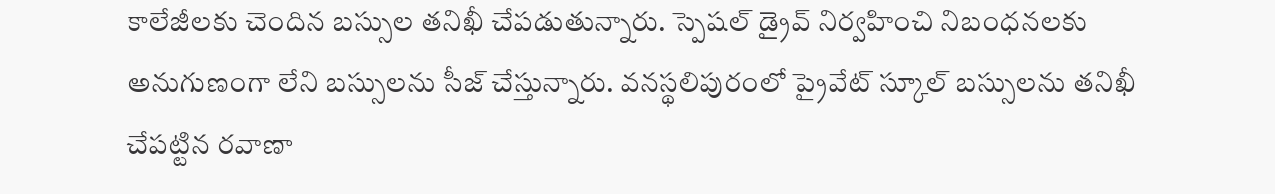కాలేజీలకు చెందిన బస్సుల తనిఖీ చేపడుతున్నారు. స్పెషల్‌ డ్రైవ్‌ నిర్వహించి నిబంధనలకు అనుగుణంగా లేని బస్సులను సీజ్‌ చేస్తున్నారు. వనస్థలిపురంలో ప్రైవేట్ స్కూల్ బస్సులను తనిఖీ చేపట్టిన రవాణా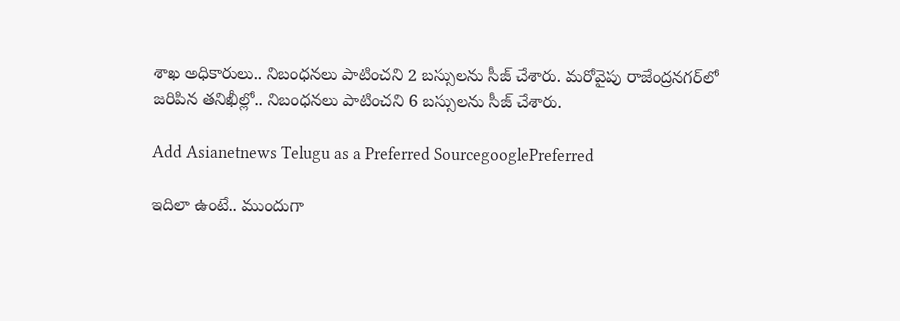శాఖ అధికారులు.. నిబంధనలు పాటించని 2 బస్సులను సీజ్ చేశారు. మరోవైపు రాజేంద్రనగర్‌లో జరిపిన తనిఖీల్లో.. నిబంధనలు పాటించని 6 బస్సులను సీజ్ చేశారు.

Add Asianetnews Telugu as a Preferred SourcegooglePreferred

ఇదిలా ఉంటే.. ముందుగా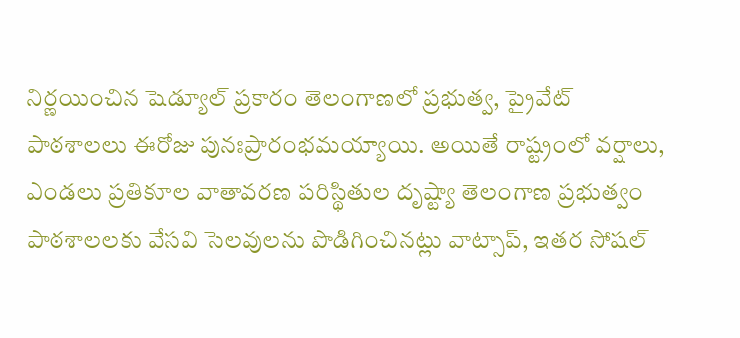నిర్ణయించిన షెడ్యూల్ ప్రకారం తెలంగాణలో ప్రభుత్వ, ప్రైవేట్ పాఠశాలలు ఈరోజు పునఃప్రారంభమయ్యాయి. అయితే రాష్ట్రంలో వర్షాలు, ఎండలు ప్రతికూల వాతావరణ పరిస్థితుల దృష్ట్యా తెలంగాణ ప్రభుత్వం పాఠశాలలకు వేసవి సెలవులను పొడిగించినట్లు వాట్సాప్, ఇతర సోషల్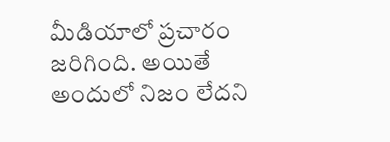మీడియాలో ప్రచారం జరిగింది. అయితే అందులో నిజం లేదని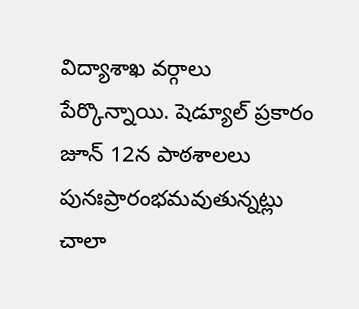విద్యాశాఖ వర్గాలు పేర్కొన్నాయి. షెడ్యూల్ ప్రకారం జూన్ 12న పాఠశాలలు పునఃప్రారంభమవుతున్నట్లు చాలా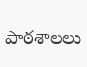పాఠశాలలు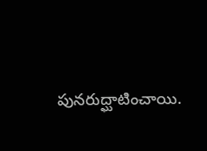పునరుద్ఘాటించాయి.